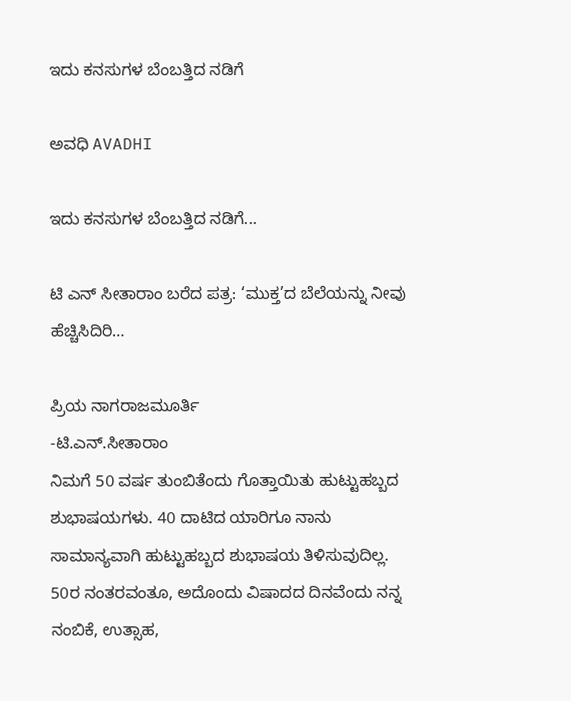ಇದು ಕನಸುಗಳ ಬೆಂಬತ್ತಿದ ನಡಿಗೆ‍

ಅವಧಿ AVADHI

ಇದು ಕನಸುಗಳ ಬೆಂಬತ್ತಿದ ನಡಿಗೆ...

ಟಿ ಎನ್ ಸೀತಾರಾಂ ಬರೆದ ಪತ್ರ: ‘ಮುಕ್ತ’ದ ಬೆಲೆಯನ್ನು ನೀವು ಹೆಚ್ಚಿಸಿದಿರಿ…

ಪ್ರಿಯ ನಾಗರಾಜಮೂರ್ತಿ
-ಟಿ.ಎನ್.ಸೀತಾರಾಂ
ನಿಮಗೆ 50 ವರ್ಷ ತುಂಬಿತೆಂದು ಗೊತ್ತಾಯಿತು ಹುಟ್ಟುಹಬ್ಬದ ಶುಭಾಷಯಗಳು. 40 ದಾಟಿದ ಯಾರಿಗೂ ನಾನು ಸಾಮಾನ್ಯವಾಗಿ ಹುಟ್ಟುಹಬ್ಬದ ಶುಭಾಷಯ ತಿಳಿಸುವುದಿಲ್ಲ. 50ರ ನಂತರವಂತೂ, ಅದೊಂದು ವಿಷಾದದ ದಿನವೆಂದು ನನ್ನ ನಂಬಿಕೆ, ಉತ್ಸಾಹ,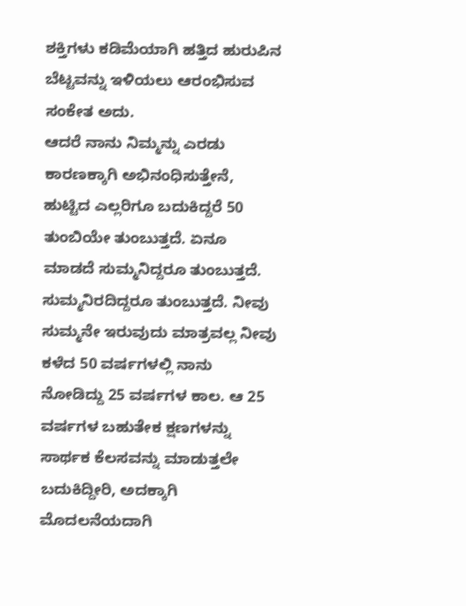ಶಕ್ತಿಗಳು ಕಡಿಮೆಯಾಗಿ ಹತ್ತಿದ ಹುರುಪಿನ ಬೆಟ್ಟವನ್ನು ಇಳಿಯಲು ಆರಂಭಿಸುವ ಸಂಕೇತ ಅದು.
ಆದರೆ ನಾನು ನಿಮ್ಮನ್ನು ಎರಡು ಕಾರಣಕ್ಕಾಗಿ ಅಭಿನಂಧಿಸುತ್ತೇನೆ, ಹುಟ್ಟಿದ ಎಲ್ಲರಿಗೂ ಬದುಕಿದ್ದರೆ 50 ತುಂಬಿಯೇ ತುಂಬುತ್ತದೆ. ಏನೂ ಮಾಡದೆ ಸುಮ್ಮನಿದ್ದರೂ ತುಂಬುತ್ತದೆ. ಸುಮ್ಮನಿರದಿದ್ದರೂ ತುಂಬುತ್ತದೆ. ನೀವು ಸುಮ್ಮನೇ ಇರುವುದು ಮಾತ್ರವಲ್ಲ ನೀವು ಕಳೆದ 50 ವರ್ಷಗಳಲ್ಲಿ ನಾನು ನೋಡಿದ್ದು 25 ವರ್ಷಗಳ ಕಾಲ. ಆ 25 ವರ್ಷಗಳ ಬಹುತೇಕ ಕ್ಷಣಗಳನ್ನು ಸಾರ್ಥಕ ಕೆಲಸವನ್ನು ಮಾಡುತ್ತಲೇ ಬದುಕಿದ್ದೀರಿ, ಅದಕ್ಕಾಗಿ ಮೊದಲನೆಯದಾಗಿ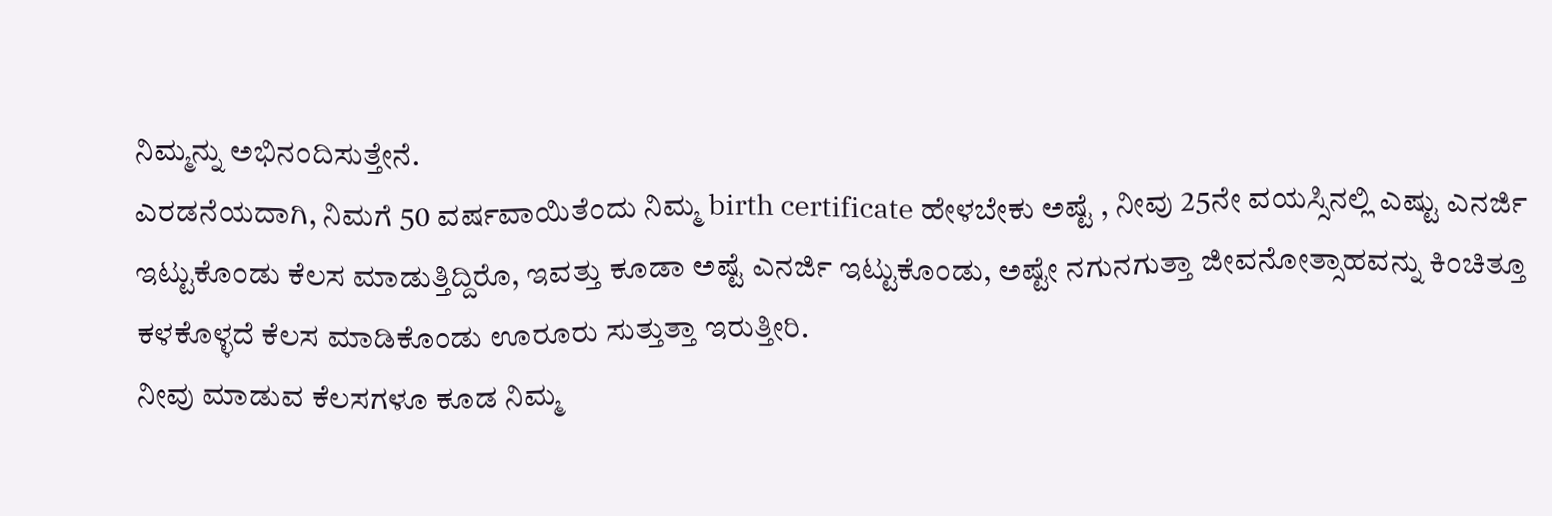ನಿಮ್ಮನ್ನು ಅಭಿನಂದಿಸುತ್ತೇನೆ.
ಎರಡನೆಯದಾಗಿ, ನಿಮಗೆ 50 ವರ್ಷವಾಯಿತೆಂದು ನಿಮ್ಮ birth certificate ಹೇಳಬೇಕು ಅಷ್ಟೆ , ನೀವು 25ನೇ ವಯಸ್ಸಿನಲ್ಲಿ ಎಷ್ಟು ಎನರ್ಜಿ ಇಟ್ಟುಕೊಂಡು ಕೆಲಸ ಮಾಡುತ್ತಿದ್ದಿರೊ, ಇವತ್ತು ಕೂಡಾ ಅಷ್ಟೆ ಎನರ್ಜಿ ಇಟ್ಟುಕೊಂಡು, ಅಷ್ಟೇ ನಗುನಗುತ್ತಾ ಜೀವನೋತ್ಸಾಹವನ್ನು ಕಿಂಚಿತ್ತೂ ಕಳಕೊಳ್ಳದೆ ಕೆಲಸ ಮಾಡಿಕೊಂಡು ಊರೂರು ಸುತ್ತುತ್ತಾ ಇರುತ್ತೀರಿ.
ನೀವು ಮಾಡುವ ಕೆಲಸಗಳೂ ಕೂಡ ನಿಮ್ಮ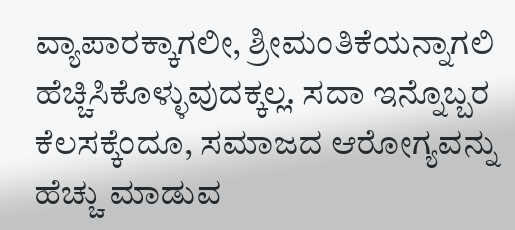ವ್ಯಾಪಾರಕ್ಕಾಗಲೀ, ಶ್ರೀಮಂತಿಕೆಯನ್ನಾಗಲಿ ಹೆಚ್ಚಿಸಿಕೊಳ್ಳುವುದಕ್ಕಲ್ಲ. ಸದಾ ಇನ್ನೊಬ್ಬರ ಕೆಲಸಕ್ಕೆಂದೂ, ಸಮಾಜದ ಆರೋಗ್ಯವನ್ನು ಹೆಚ್ಚು ಮಾಡುವ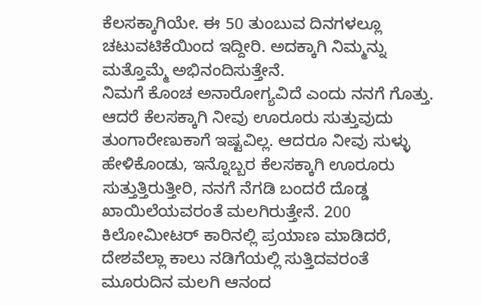ಕೆಲಸಕ್ಕಾಗಿಯೇ. ಈ 50 ತುಂಬುವ ದಿನಗಳಲ್ಲೂ ಚಟುವಟಿಕೆಯಿಂದ ಇದ್ದೀರಿ. ಅದಕ್ಕಾಗಿ ನಿಮ್ಮನ್ನು ಮತ್ತೊಮ್ಮೆ ಅಭಿನಂದಿಸುತ್ತೇನೆ.
ನಿಮಗೆ ಕೊಂಚ ಅನಾರೋಗ್ಯವಿದೆ ಎಂದು ನನಗೆ ಗೊತ್ತು. ಆದರೆ ಕೆಲಸಕ್ಕಾಗಿ ನೀವು ಊರೂರು ಸುತ್ತುವುದು ತುಂಗಾರೇಣುಕಾಗೆ ಇಷ್ಟವಿಲ್ಲ. ಆದರೂ ನೀವು ಸುಳ್ಳು ಹೇಳಿಕೊಂಡು, ಇನ್ನೊಬ್ಬರ ಕೆಲಸಕ್ಕಾಗಿ ಊರೂರು ಸುತ್ತುತ್ತಿರುತ್ತೀರಿ, ನನಗೆ ನೆಗಡಿ ಬಂದರೆ ದೊಡ್ಡ ಖಾಯಿಲೆಯವರಂತೆ ಮಲಗಿರುತ್ತೇನೆ. 200 ಕಿಲೋಮೀಟರ್ ಕಾರಿನಲ್ಲಿ ಪ್ರಯಾಣ ಮಾಡಿದರೆ, ದೇಶವೆಲ್ಲಾ ಕಾಲು ನಡಿಗೆಯಲ್ಲಿ ಸುತ್ತಿದವರಂತೆ ಮೂರುದಿನ ಮಲಗಿ ಆನಂದ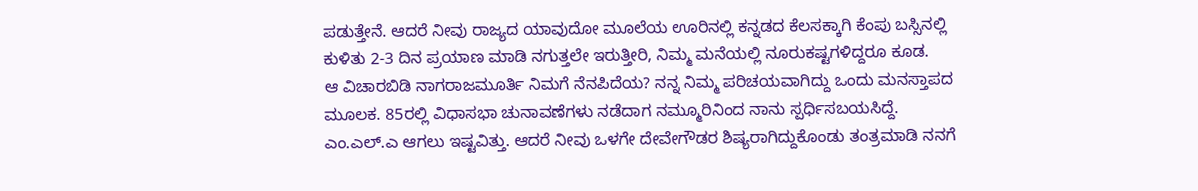ಪಡುತ್ತೇನೆ. ಆದರೆ ನೀವು ರಾಜ್ಯದ ಯಾವುದೋ ಮೂಲೆಯ ಊರಿನಲ್ಲಿ ಕನ್ನಡದ ಕೆಲಸಕ್ಕಾಗಿ ಕೆಂಪು ಬಸ್ಸಿನಲ್ಲಿ ಕುಳಿತು 2-3 ದಿನ ಪ್ರಯಾಣ ಮಾಡಿ ನಗುತ್ತಲೇ ಇರುತ್ತೀರಿ, ನಿಮ್ಮ ಮನೆಯಲ್ಲಿ ನೂರುಕಷ್ಟಗಳಿದ್ದರೂ ಕೂಡ.
ಆ ವಿಚಾರಬಿಡಿ ನಾಗರಾಜಮೂರ್ತಿ ನಿಮಗೆ ನೆನಪಿದೆಯ? ನನ್ನ ನಿಮ್ಮ ಪರಿಚಯವಾಗಿದ್ದು ಒಂದು ಮನಸ್ತಾಪದ ಮೂಲಕ. 85ರಲ್ಲಿ ವಿಧಾಸಭಾ ಚುನಾವಣೆಗಳು ನಡೆದಾಗ ನಮ್ಮೂರಿನಿಂದ ನಾನು ಸ್ಪರ್ಧಿಸಬಯಸಿದ್ದೆ. ಎಂ.ಎಲ್.ಎ ಆಗಲು ಇಷ್ಟವಿತ್ತು. ಆದರೆ ನೀವು ಒಳಗೇ ದೇವೇಗೌಡರ ಶಿಷ್ಯರಾಗಿದ್ದುಕೊಂಡು ತಂತ್ರಮಾಡಿ ನನಗೆ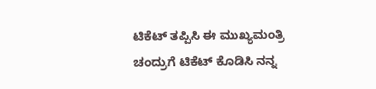ಟಿಕೆಟ್ ತಪ್ಪಿಸಿ ಈ ಮುಖ್ಯಮಂತ್ರಿ ಚಂದ್ರುಗೆ ಟಿಕೆಟ್ ಕೊಡಿಸಿ ನನ್ನ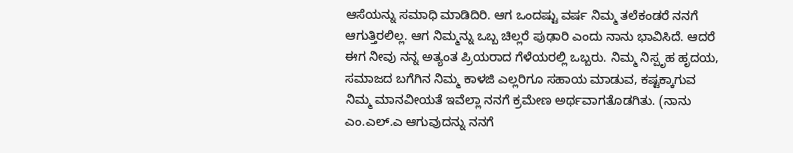ಆಸೆಯನ್ನು ಸಮಾಧಿ ಮಾಡಿದಿರಿ. ಆಗ ಒಂದಷ್ಟು ವರ್ಷ ನಿಮ್ಮ ತಲೆಕಂಡರೆ ನನಗೆ ಆಗುತ್ತಿರಲಿಲ್ಲ. ಆಗ ನಿಮ್ಮನ್ನು ಒಬ್ಬ ಚಿಲ್ಲರೆ ಪುಢಾರಿ ಎಂದು ನಾನು ಭಾವಿಸಿದೆ. ಆದರೆ ಈಗ ನೀವು ನನ್ನ ಅತ್ಯಂತ ಪ್ರಿಯರಾದ ಗೆಳೆಯರಲ್ಲಿ ಒಬ್ಬರು. ನಿಮ್ಮ ನಿಸ್ಪೃಹ ಹೃದಯ, ಸಮಾಜದ ಬಗೆಗಿನ ನಿಮ್ಮ ಕಾಳಜಿ ಎಲ್ಲರಿಗೂ ಸಹಾಯ ಮಾಡುವ, ಕಷ್ಟಕ್ಕಾಗುವ ನಿಮ್ಮ ಮಾನವೀಯತೆ ಇವೆಲ್ಲಾ ನನಗೆ ಕ್ರಮೇಣ ಅರ್ಥವಾಗತೊಡಗಿತು. (ನಾನು ಎಂ.ಎಲ್.ಎ ಆಗುವುದನ್ನು ನನಗೆ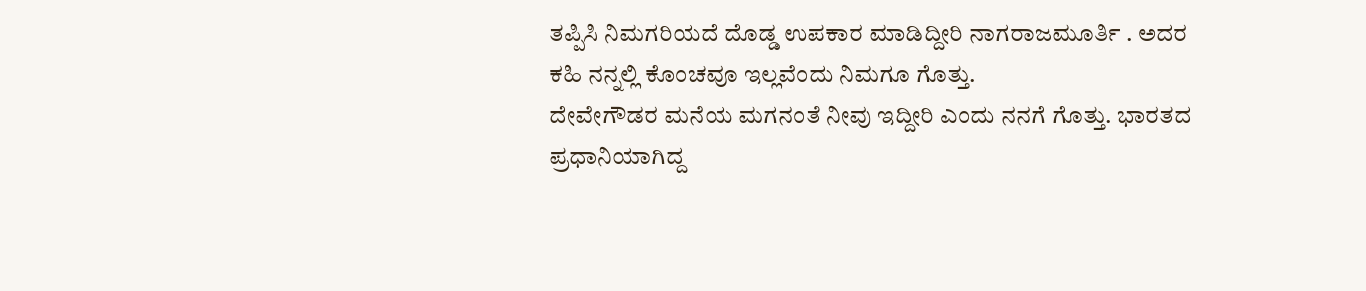ತಪ್ಪಿಸಿ ನಿಮಗರಿಯದೆ ದೊಡ್ಡ ಉಪಕಾರ ಮಾಡಿದ್ದೀರಿ ನಾಗರಾಜಮೂರ್ತಿ . ಅದರ ಕಹಿ ನನ್ನಲ್ಲಿ ಕೊಂಚವೂ ಇಲ್ಲವೆಂದು ನಿಮಗೂ ಗೊತ್ತು.
ದೇವೇಗೌಡರ ಮನೆಯ ಮಗನಂತೆ ನೀವು ಇದ್ದೀರಿ ಎಂದು ನನಗೆ ಗೊತ್ತು. ಭಾರತದ ಪ್ರಧಾನಿಯಾಗಿದ್ದ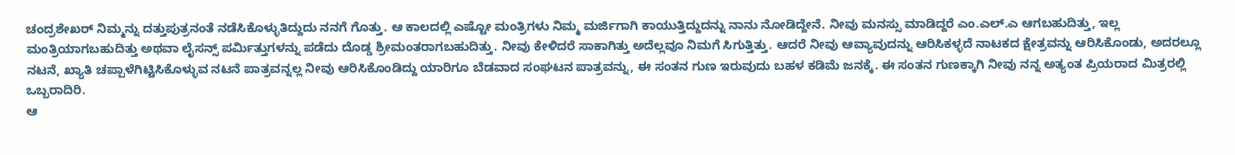ಚಂದ್ರಶೇಖರ್ ನಿಮ್ಮನ್ನು ದತ್ತುಪುತ್ರನಂತೆ ನಡೆಸಿಕೊಳ್ಳುತಿದ್ದುದು ನನಗೆ ಗೊತ್ತು. ಆ ಕಾಲದಲ್ಲಿ ಎಷ್ಟೋ ಮಂತ್ರಿಗಳು ನಿಮ್ಮ ಮರ್ಜಿಗಾಗಿ ಕಾಯುತ್ತಿದ್ದುದನ್ನು ನಾನು ನೋಡಿದ್ದೇನೆ. ನೀವು ಮನಸ್ಸು ಮಾಡಿದ್ದರೆ ಎಂ.ಎಲ್.ಎ ಆಗಬಹುದಿತ್ತು, ಇಲ್ಲ ಮಂತ್ರಿಯಾಗಬಹುದಿತ್ತು ಅಥವಾ ಲೈಸನ್ಸ್ ಪರ್ಮಿತ್ತುಗಳನ್ನು ಪಡೆದು ದೊಡ್ಡ ಶ್ರೀಮಂತರಾಗಬಹುದಿತ್ತು. ನೀವು ಕೇಳಿದರೆ ಸಾಕಾಗಿತ್ತು ಅದೆಲ್ಲವೂ ನಿಮಗೆ ಸಿಗುತ್ತಿತ್ತು. ಆದರೆ ನೀವು ಆವ್ಯಾವುದನ್ನು ಆರಿಸಿಕಳ್ಳದೆ ನಾಟಕದ ಕ್ಷೇತ್ರವನ್ನು ಆರಿಸಿಕೊಂಡು, ಅದರಲ್ಲೂ ನಟನೆ, ಖ್ಯಾತಿ ಚಪ್ಪಾಳೆಗಿಟ್ಟಿಸಿಕೊಳ್ಳುವ ನಟನೆ ಪಾತ್ರವನ್ನಲ್ಲ ನೀವು ಆರಿಸಿಕೊಂಡಿದ್ದು ಯಾರಿಗೂ ಬೆಡವಾದ ಸಂಘಟನ ಪಾತ್ರವನ್ನು, ಈ ಸಂತನ ಗುಣ ಇರುವುದು ಬಹಳ ಕಡಿಮೆ ಜನಕ್ಕೆ. ಈ ಸಂತನ ಗುಣಕ್ಕಾಗಿ ನೀವು ನನ್ನ ಅತ್ಯಂತ ಪ್ರಿಯರಾದ ಮಿತ್ರರಲ್ಲಿ ಒಬ್ಬರಾದಿರಿ.
ಆ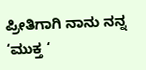ಪ್ರೀತಿಗಾಗಿ ನಾನು ನನ್ನ ‘ಮುಕ್ತ ‘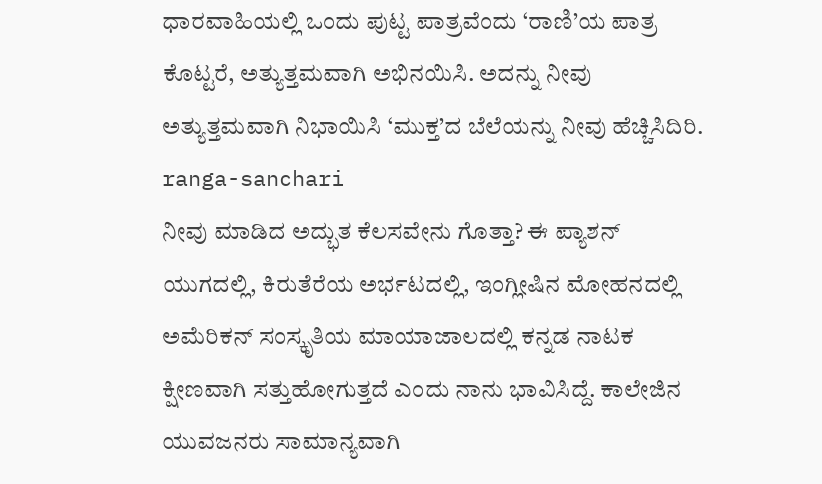ಧಾರವಾಹಿಯಲ್ಲಿ ಒಂದು ಪುಟ್ಟ ಪಾತ್ರವೆಂದು ‘ರಾಣಿ’ಯ ಪಾತ್ರ ಕೊಟ್ಟರೆ, ಅತ್ಯುತ್ತಮವಾಗಿ ಅಭಿನಯಿಸಿ. ಅದನ್ನು ನೀವು ಅತ್ಯುತ್ತಮವಾಗಿ ನಿಭಾಯಿಸಿ ‘ಮುಕ್ತ’ದ ಬೆಲೆಯನ್ನು ನೀವು ಹೆಚ್ಚಿಸಿದಿರಿ.
ranga-sanchari
ನೀವು ಮಾಡಿದ ಅದ್ಭುತ ಕೆಲಸವೇನು ಗೊತ್ತಾ? ಈ ಪ್ಯಾಶನ್ ಯುಗದಲ್ಲಿ, ಕಿರುತೆರೆಯ ಅರ್ಭಟದಲ್ಲಿ, ಇಂಗ್ಲೀಷಿನ ಮೋಹನದಲ್ಲಿ ಅಮೆರಿಕನ್ ಸಂಸ್ಕೃತಿಯ ಮಾಯಾಜಾಲದಲ್ಲಿ ಕನ್ನಡ ನಾಟಕ ಕ್ಷೀಣವಾಗಿ ಸತ್ತುಹೋಗುತ್ತದೆ ಎಂದು ನಾನು ಭಾವಿಸಿದ್ದೆ. ಕಾಲೇಜಿನ ಯುವಜನರು ಸಾಮಾನ್ಯವಾಗಿ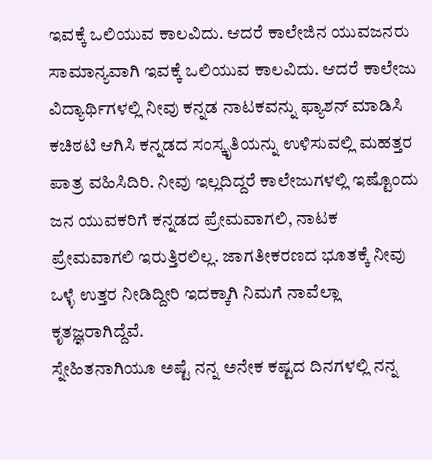ಇವಕ್ಕೆ ಒಲಿಯುವ ಕಾಲವಿದು. ಆದರೆ ಕಾಲೇಜಿನ ಯುವಜನರು ಸಾಮಾನ್ಯವಾಗಿ ಇವಕ್ಕೆ ಒಲಿಯುವ ಕಾಲವಿದು. ಆದರೆ ಕಾಲೇಜು ವಿದ್ಯಾರ್ಥಿಗಳಲ್ಲಿ ನೀವು ಕನ್ನಡ ನಾಟಕವನ್ನು ಫ್ಯಾಶನ್ ಮಾಡಿಸಿ ಕಚಿಠಟಿ ಆಗಿಸಿ ಕನ್ನಡದ ಸಂಸ್ಕೃತಿಯನ್ನು ಉಳಿಸುವಲ್ಲಿ ಮಹತ್ತರ ಪಾತ್ರ ವಹಿಸಿದಿರಿ. ನೀವು ಇಲ್ಲದಿದ್ದರೆ ಕಾಲೇಜುಗಳಲ್ಲಿ ಇಷ್ಟೊಂದು ಜನ ಯುವಕರಿಗೆ ಕನ್ನಡದ ಪ್ರೇಮವಾಗಲಿ, ನಾಟಕ ಪ್ರೇಮವಾಗಲಿ ಇರುತ್ತಿರಲಿಲ್ಲ. ಜಾಗತೀಕರಣದ ಭೂತಕ್ಕೆ ನೀವು ಒಳ್ಳೆ ಉತ್ತರ ನೀಡಿದ್ದೀರಿ ಇದಕ್ಕಾಗಿ ನಿಮಗೆ ನಾವೆಲ್ಲಾ ಕೃತಜ್ಞರಾಗಿದ್ದೆವೆ.
ಸ್ನೇಹಿತನಾಗಿಯೂ ಅಷ್ಟೆ ನನ್ನ ಅನೇಕ ಕಷ್ಟದ ದಿನಗಳಲ್ಲಿ ನನ್ನ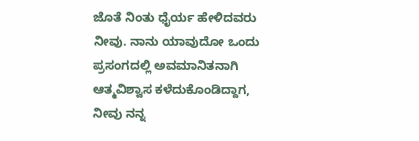ಜೊತೆ ನಿಂತು ಧೈರ್ಯ ಹೇಳಿದವರು ನೀವು. ನಾನು ಯಾವುದೋ ಒಂದು ಪ್ರಸಂಗದಲ್ಲಿ ಅವಮಾನಿತನಾಗಿ ಆತ್ಮವಿಶ್ವಾಸ ಕಳೆದುಕೊಂಡಿದ್ದಾಗ, ನೀವು ನನ್ನ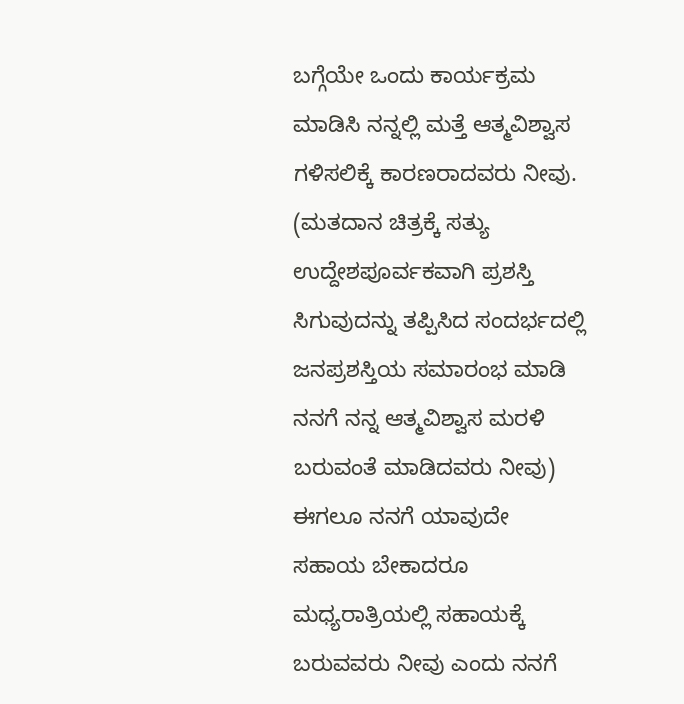ಬಗ್ಗೆಯೇ ಒಂದು ಕಾರ್ಯಕ್ರಮ ಮಾಡಿಸಿ ನನ್ನಲ್ಲಿ ಮತ್ತೆ ಆತ್ಮವಿಶ್ವಾಸ ಗಳಿಸಲಿಕ್ಕೆ ಕಾರಣರಾದವರು ನೀವು. (ಮತದಾನ ಚಿತ್ರಕ್ಕೆ ಸತ್ಯು ಉದ್ದೇಶಪೂರ್ವಕವಾಗಿ ಪ್ರಶಸ್ತಿ ಸಿಗುವುದನ್ನು ತಪ್ಪಿಸಿದ ಸಂದರ್ಭದಲ್ಲಿ ಜನಪ್ರಶಸ್ತಿಯ ಸಮಾರಂಭ ಮಾಡಿ ನನಗೆ ನನ್ನ ಆತ್ಮವಿಶ್ವಾಸ ಮರಳಿ ಬರುವಂತೆ ಮಾಡಿದವರು ನೀವು) ಈಗಲೂ ನನಗೆ ಯಾವುದೇ ಸಹಾಯ ಬೇಕಾದರೂ ಮಧ್ಯರಾತ್ರಿಯಲ್ಲಿ ಸಹಾಯಕ್ಕೆ ಬರುವವರು ನೀವು ಎಂದು ನನಗೆ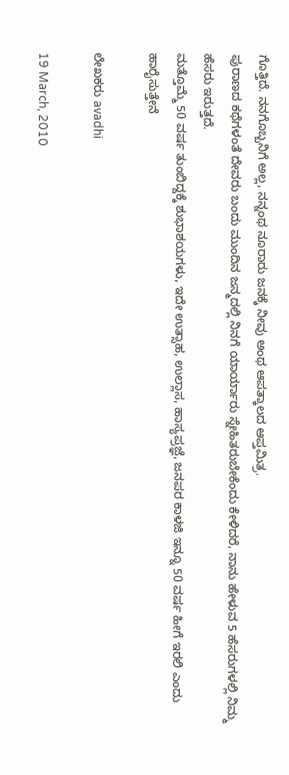ಗೊತ್ತಿದೆ. ನನಗೊಬ್ಬನಿಗೆ ಅಲ್ಲ, ನನ್ನಂಥ ನೂರಾರು ಜನಕ್ಕೆ ನೀವು ಅಂಥ ಆಪತ್ಕಾಲದ ಆಪ್ತಮಿತ್ರ.
ಪುರಾಣದ ಕಥೆಗಳಂತೆ ದೇವರು ಬಂದು ಮುಂದಿನ ಜನ್ಮದಲ್ಲಿ ನಿನಗೆ ಯಾರ್ಯಾರು ಸ್ನೇಹಿತರುಬೇಕೆಂದು ಕೇಳಿದರೆ, ನಾನು ಹೇಳುವ 5 ಹೆಸರುಗಳಲ್ಲಿ ನಿಮ್ಮ ಹೆಸರು ಇರುತ್ತದೆ.
ಮತ್ತೊಮ್ಮೆ 50 ವರ್ಷ ತುಂಬಿದ್ದಕ್ಕೆ ಶುಭಾಶಯಗಳು, ಇದೇ ಉತ್ಸಾಹ, ಉಲ್ಲಾಸ, ಹಾಸ್ಯಪ್ರಜ್ಞೆ, ಜನಪರ ಕಾಳಜಿ ಇನ್ನೂ 50 ವರ್ಷ ಹೀಗೆ ಇರಲಿ ಎಂದು ಹಾರೈಸುತ್ತೇನೆ

ಲೇಖಕರು avadhi

19 March, 2010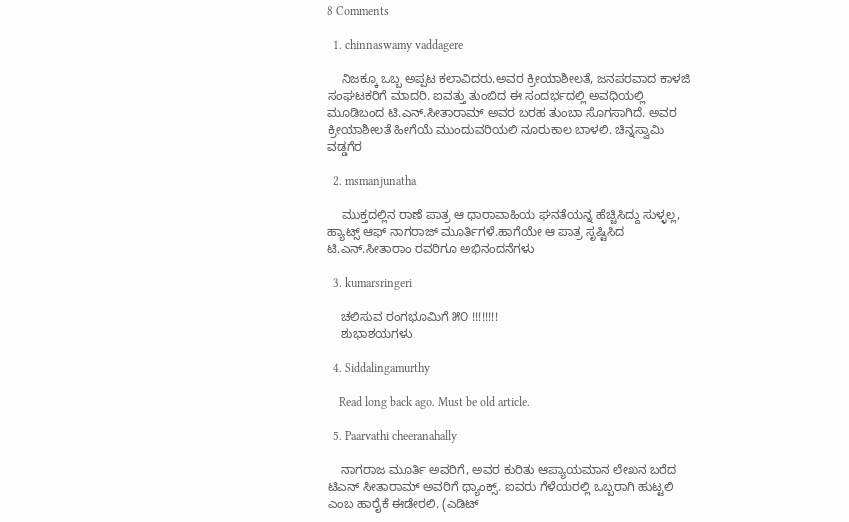8 Comments

  1. chinnaswamy vaddagere

    ನಿಜಕ್ಕೂ ಒಬ್ಬ ಅಪ್ಪಟ ಕಲಾವಿದರು.ಅವರ ಕ್ರೀಯಾಶೀಲತೆ, ಜನಪರವಾದ ಕಾಳಜಿ ಸಂಘಟಕರಿಗೆ ಮಾದರಿ. ಐವತ್ತು ತುಂಬಿದ ಈ ಸಂದರ್ಭದಲ್ಲಿ ಅವಧಿಯಲ್ಲಿ ಮೂಡಿಬಂದ ಟಿ.ಎನ್.ಸೀತಾರಾಮ್ ಅವರ ಬರಹ ತುಂಬಾ ಸೊಗಸಾಗಿದೆ. ಅವರ ಕ್ರೀಯಾಶೀಲತೆ ಹೀಗೆಯೆ ಮುಂದುವರಿಯಲಿ ನೂರುಕಾಲ ಬಾಳಲಿ. ಚಿನ್ನಸ್ವಾಮಿ ವಡ್ಡಗೆರ

  2. msmanjunatha

    ಮುಕ್ತದಲ್ಲಿನ ರಾಣೆ ಪಾತ್ರ ಆ ಧಾರಾವಾಹಿಯ ಘನತೆಯನ್ನ ಹೆಚ್ಚಿಸಿದ್ದು ಸುಳ್ಳಲ್ಲ, ಹ್ಯಾಟ್ಸ್ ಆಫ್ ನಾಗರಾಜ್ ಮೂರ್ತಿಗಳೆ.ಹಾಗೆಯೇ ಆ ಪಾತ್ರ ಸೃಷ್ಟಿಸಿದ ಟಿ.ಎನ್.ಸೀತಾರಾಂ ರವರಿಗೂ ಅಭಿನಂದನೆಗಳು

  3. kumarsringeri

    ಚಲಿಸುವ ರಂಗಭೂಮಿಗೆ ೫೦ !!!!!!!!
    ಶುಭಾಶಯಗಳು

  4. Siddalingamurthy

    Read long back ago. Must be old article.

  5. Paarvathi cheeranahally

    ನಾಗರಾಜ ಮೂರ್ತಿ ಅವರಿಗೆ, ಅವರ ಕುರಿತು ಆಪ್ಯಾಯಮಾನ ಲೇಖನ ಬರೆದ ಟಿಎನ್ ಸೀತಾರಾಮ್ ಅವರಿಗೆ ಥ್ಯಾಂಕ್ಸ್. ಐವರು ಗೆಳೆಯರಲ್ಲಿ ಒಬ್ಬರಾಗಿ ಹುಟ್ಟಲಿ ಎಂಬ ಹಾರೈಕೆ ಈಡೇರಲಿ. (ಎಡಿಟ್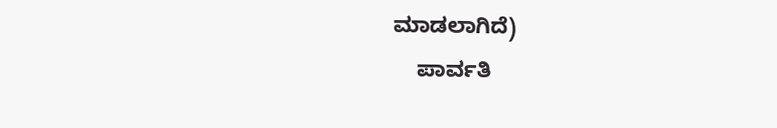ಮಾಡಲಾಗಿದೆ)
    ಪಾರ್ವತಿ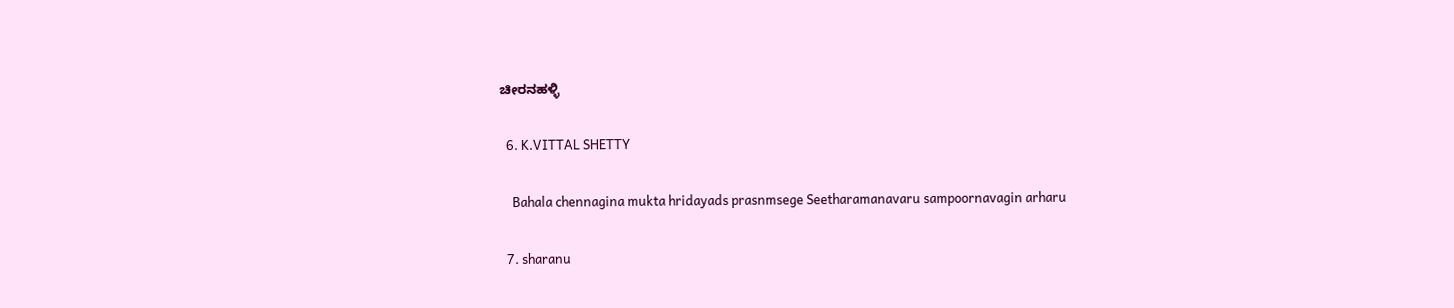ಚೀರನಹಳ್ಳಿ

  6. K.VITTAL SHETTY

    Bahala chennagina mukta hridayads prasnmsege Seetharamanavaru sampoornavagin arharu

  7. sharanu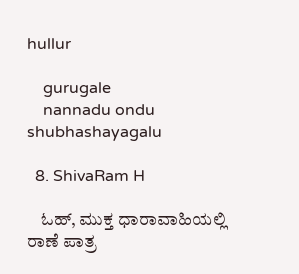hullur

    gurugale
    nannadu ondu shubhashayagalu

  8. ShivaRam H

    ಓಹ್, ಮುಕ್ತ ಧಾರಾವಾಹಿಯಲ್ಲಿ ರಾಣೆ ಪಾತ್ರ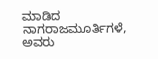ಮಾಡಿದ ನಾಗರಾಜಮೂರ್ತಿಗಳೆ, ಅವರು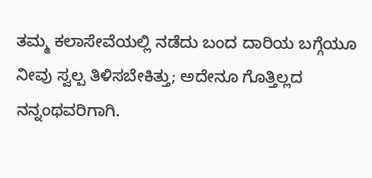ತಮ್ಮ ಕಲಾಸೇವೆಯಲ್ಲಿ ನಡೆದು ಬಂದ ದಾರಿಯ ಬಗ್ಗೆಯೂ ನೀವು ಸ್ವಲ್ಪ ತಿಳಿಸಬೇಕಿತ್ತು; ಅದೇನೂ ಗೊತ್ತಿಲ್ಲದ ನನ್ನಂಥವರಿಗಾಗಿ.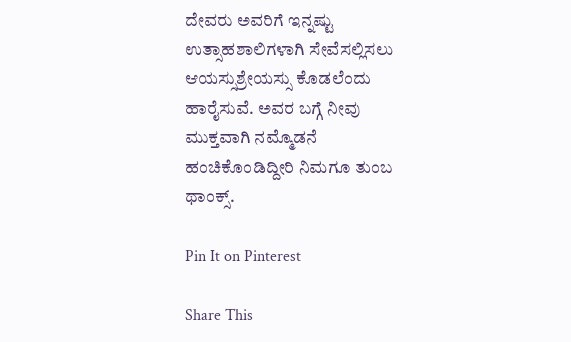ದೇವರು ಅವರಿಗೆ ಇನ್ನಷ್ಟು ಉತ್ಸಾಹಶಾಲಿಗಳಾಗಿ ಸೇವೆಸಲ್ಲಿಸಲು ಆಯಸ್ಸುಶ್ರೇಯಸ್ಸು ಕೊಡಲೆಂದು ಹಾರೈಸುವೆ. ಅವರ ಬಗ್ಗೆ ನೀವು ಮುಕ್ತವಾಗಿ ನಮ್ಮೊಡನೆ ಹಂಚಿಕೊಂಡಿದ್ದೀರಿ ನಿಮಗೂ ತುಂಬ ಥಾಂಕ್ಸ್.

Pin It on Pinterest

Share This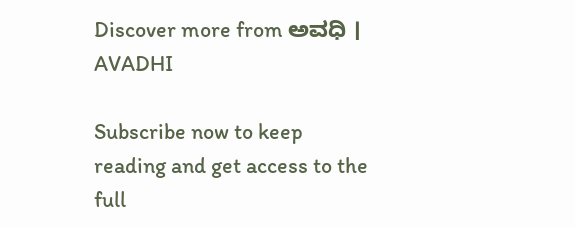Discover more from ಅವಧಿ । AVADHI

Subscribe now to keep reading and get access to the full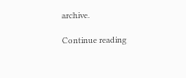archive.

Continue reading